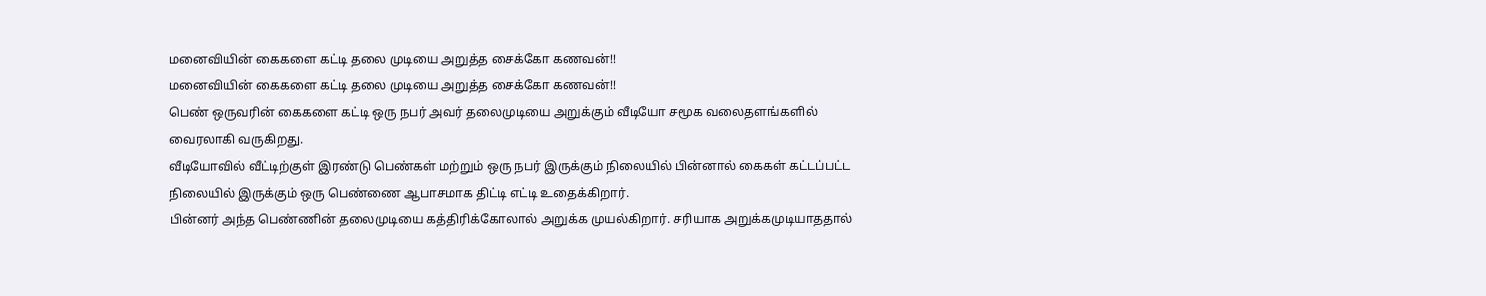மனைவியின் கைகளை கட்டி தலை முடியை அறுத்த சைக்கோ கணவன்!!
மனைவியின் கைகளை கட்டி தலை முடியை அறுத்த சைக்கோ கணவன்!!
பெண் ஒருவரின் கைகளை கட்டி ஒரு நபர் அவர் தலைமுடியை அறுக்கும் வீடியோ சமூக வலைதளங்களில் வைரலாகி வருகிறது.
வீடியோவில் வீட்டிற்குள் இரண்டு பெண்கள் மற்றும் ஒரு நபர் இருக்கும் நிலையில் பின்னால் கைகள் கட்டப்பட்ட நிலையில் இருக்கும் ஒரு பெண்ணை ஆபாசமாக திட்டி எட்டி உதைக்கிறார்.
பின்னர் அந்த பெண்ணின் தலைமுடியை கத்திரிக்கோலால் அறுக்க முயல்கிறார். சரியாக அறுக்கமுடியாததால்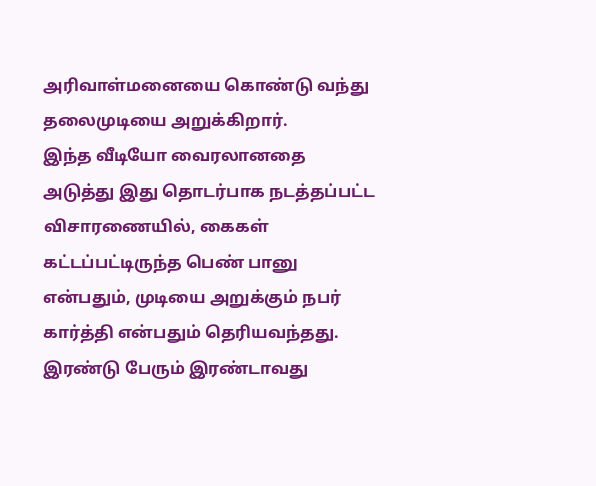அரிவாள்மனையை கொண்டு வந்து தலைமுடியை அறுக்கிறார்.
இந்த வீடியோ வைரலானதை அடுத்து இது தொடர்பாக நடத்தப்பட்ட விசாரணையில், கைகள் கட்டப்பட்டிருந்த பெண் பானு என்பதும், முடியை அறுக்கும் நபர் கார்த்தி என்பதும் தெரியவந்தது.
இரண்டு பேரும் இரண்டாவது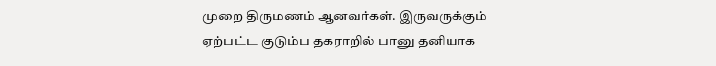முறை திருமணம் ஆனவர்கள். இருவருக்கும் ஏற்பட்ட குடும்ப தகராறில் பானு தனியாக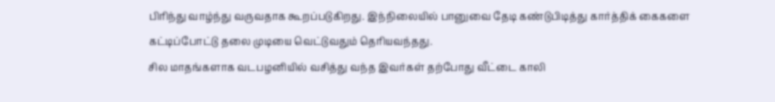பிரிந்து வாழ்ந்து வருவதாக கூறப்படுகிறது. இந்நிலையில் பானுவை தேடி கண்டுபிடித்து கார்த்திக் கைகளை கட்டிப்போட்டு தலை முடியை வெட்டுவதும் தெரியவந்தது.
சில மாதங்களாக வடபழனியில் வசித்து வந்த இவர்கள் தற்போது வீட்டை காலி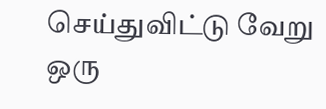செய்துவிட்டு வேறு ஒரு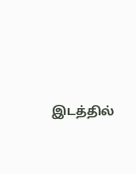இடத்தில்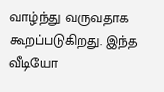வாழ்ந்து வருவதாக கூறப்படுகிறது. இந்த வீடியோ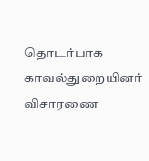தொடர்பாக காவல்துறையினர் விசாரணை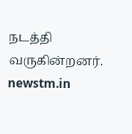நடத்தி வருகின்றனர்.
newstm.in